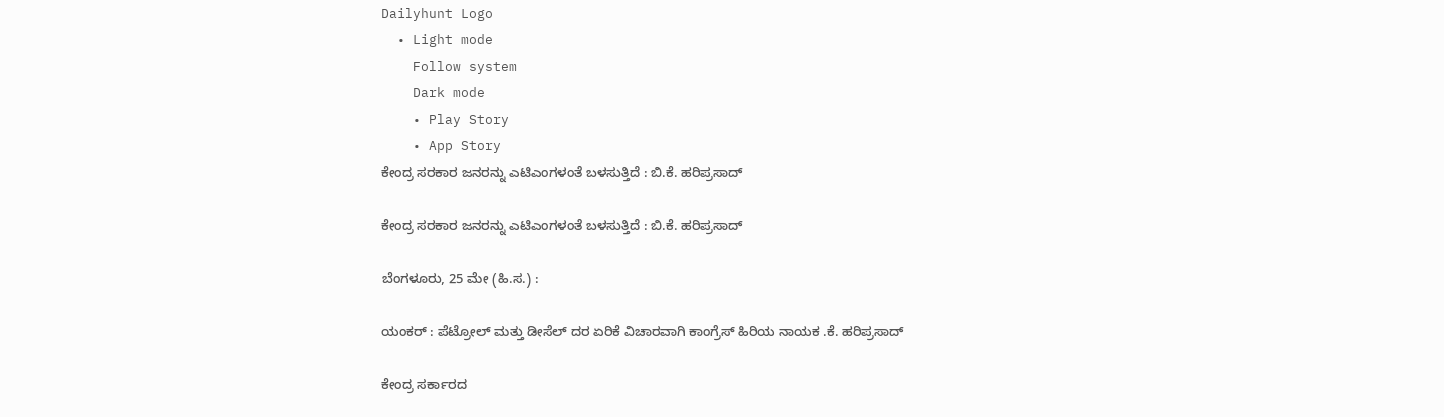Dailyhunt Logo
  • Light mode
    Follow system
    Dark mode
    • Play Story
    • App Story
ಕೇಂದ್ರ ಸರಕಾರ ಜನರನ್ನು ಎಟಿಎಂಗಳಂತೆ ಬಳಸುತ್ತಿದೆ : ಬಿ.ಕೆ. ಹರಿಪ್ರಸಾದ್

ಕೇಂದ್ರ ಸರಕಾರ ಜನರನ್ನು ಎಟಿಎಂಗಳಂತೆ ಬಳಸುತ್ತಿದೆ : ಬಿ.ಕೆ. ಹರಿಪ್ರಸಾದ್

ಬೆಂಗಳೂರು, 25 ಮೇ (ಹಿ.ಸ.) :

ಯಂಕರ್ : ಪೆಟ್ರೋಲ್ ಮತ್ತು ಡೀಸೆಲ್ ದರ ಏರಿಕೆ ವಿಚಾರವಾಗಿ ಕಾಂಗ್ರೆಸ್ ಹಿರಿಯ ನಾಯಕ .ಕೆ. ಹರಿಪ್ರಸಾದ್

ಕೇಂದ್ರ ಸರ್ಕಾರದ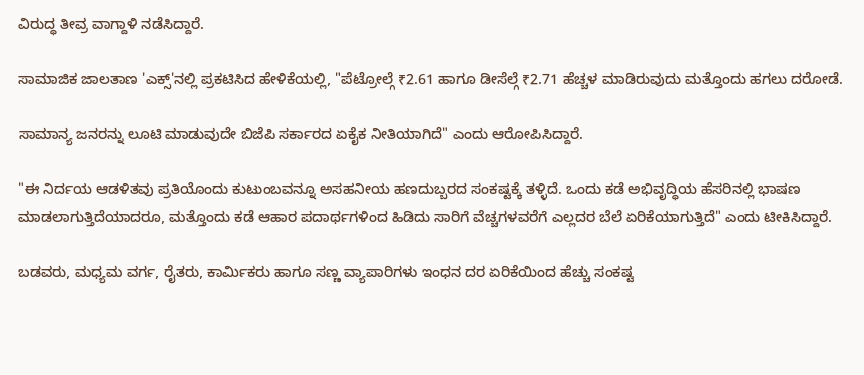ವಿರುದ್ಧ ತೀವ್ರ ವಾಗ್ದಾಳಿ ನಡೆಸಿದ್ದಾರೆ.

ಸಾಮಾಜಿಕ ಜಾಲತಾಣ 'ಎಕ್ಸ್'ನಲ್ಲಿ ಪ್ರಕಟಿಸಿದ ಹೇಳಿಕೆಯಲ್ಲಿ, "ಪೆಟ್ರೋಲ್ಗೆ ₹2.61 ಹಾಗೂ ಡೀಸೆಲ್ಗೆ ₹2.71 ಹೆಚ್ಚಳ ಮಾಡಿರುವುದು ಮತ್ತೊಂದು ಹಗಲು ದರೋಡೆ.

ಸಾಮಾನ್ಯ ಜನರನ್ನು ಲೂಟಿ ಮಾಡುವುದೇ ಬಿಜೆಪಿ ಸರ್ಕಾರದ ಏಕೈಕ ನೀತಿಯಾಗಿದೆ" ಎಂದು ಆರೋಪಿಸಿದ್ದಾರೆ.

"ಈ ನಿರ್ದಯ ಆಡಳಿತವು ಪ್ರತಿಯೊಂದು ಕುಟುಂಬವನ್ನೂ ಅಸಹನೀಯ ಹಣದುಬ್ಬರದ ಸಂಕಷ್ಟಕ್ಕೆ ತಳ್ಳಿದೆ. ಒಂದು ಕಡೆ ಅಭಿವೃದ್ಧಿಯ ಹೆಸರಿನಲ್ಲಿ ಭಾಷಣ ಮಾಡಲಾಗುತ್ತಿದೆಯಾದರೂ, ಮತ್ತೊಂದು ಕಡೆ ಆಹಾರ ಪದಾರ್ಥಗಳಿಂದ ಹಿಡಿದು ಸಾರಿಗೆ ವೆಚ್ಚಗಳವರೆಗೆ ಎಲ್ಲದರ ಬೆಲೆ ಏರಿಕೆಯಾಗುತ್ತಿದೆ" ಎಂದು ಟೀಕಿಸಿದ್ದಾರೆ.

ಬಡವರು, ಮಧ್ಯಮ ವರ್ಗ, ರೈತರು, ಕಾರ್ಮಿಕರು ಹಾಗೂ ಸಣ್ಣ ವ್ಯಾಪಾರಿಗಳು ಇಂಧನ ದರ ಏರಿಕೆಯಿಂದ ಹೆಚ್ಚು ಸಂಕಷ್ಟ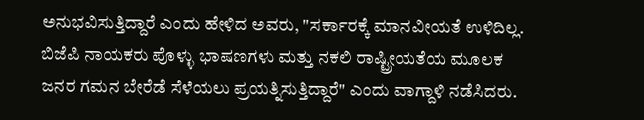ಅನುಭವಿಸುತ್ತಿದ್ದಾರೆ ಎಂದು ಹೇಳಿದ ಅವರು, "ಸರ್ಕಾರಕ್ಕೆ ಮಾನವೀಯತೆ ಉಳಿದಿಲ್ಲ. ಬಿಜೆಪಿ ನಾಯಕರು ಪೊಳ್ಳು ಭಾಷಣಗಳು ಮತ್ತು ನಕಲಿ ರಾಷ್ಟ್ರೀಯತೆಯ ಮೂಲಕ ಜನರ ಗಮನ ಬೇರೆಡೆ ಸೆಳೆಯಲು ಪ್ರಯತ್ನಿಸುತ್ತಿದ್ದಾರೆ" ಎಂದು ವಾಗ್ದಾಳಿ ನಡೆಸಿದರು.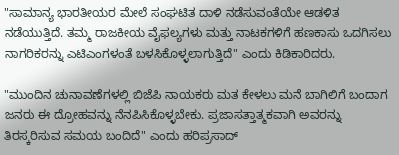"ಸಾಮಾನ್ಯ ಭಾರತೀಯರ ಮೇಲೆ ಸಂಘಟಿತ ದಾಳಿ ನಡೆಸುವಂತೆಯೇ ಆಡಳಿತ ನಡೆಯುತ್ತಿದೆ. ತಮ್ಮ ರಾಜಕೀಯ ವೈಫಲ್ಯಗಳು ಮತ್ತು ನಾಟಕಗಳಿಗೆ ಹಣಕಾಸು ಒದಗಿಸಲು ನಾಗರಿಕರನ್ನು ಎಟಿಎಂಗಳಂತೆ ಬಳಸಿಕೊಳ್ಳಲಾಗುತ್ತಿದೆ" ಎಂದು ಕಿಡಿಕಾರಿದರು.

"ಮುಂದಿನ ಚುನಾವಣೆಗಳಲ್ಲಿ ಬಿಜೆಪಿ ನಾಯಕರು ಮತ ಕೇಳಲು ಮನೆ ಬಾಗಿಲಿಗೆ ಬಂದಾಗ ಜನರು ಈ ದ್ರೋಹವನ್ನು ನೆನಪಿಸಿಕೊಳ್ಳಬೇಕು. ಪ್ರಜಾಸತ್ತಾತ್ಮಕವಾಗಿ ಅವರನ್ನು ತಿರಸ್ಕರಿಸುವ ಸಮಯ ಬಂದಿದೆ" ಎಂದು ಹರಿಪ್ರಸಾದ್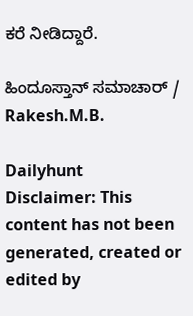ಕರೆ ನೀಡಿದ್ದಾರೆ.

ಹಿಂದೂಸ್ತಾನ್ ಸಮಾಚಾರ್ / Rakesh.M.B.

Dailyhunt
Disclaimer: This content has not been generated, created or edited by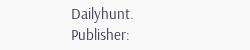Dailyhunt. Publisher: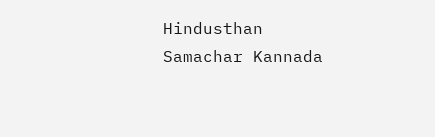Hindusthan Samachar Kannada